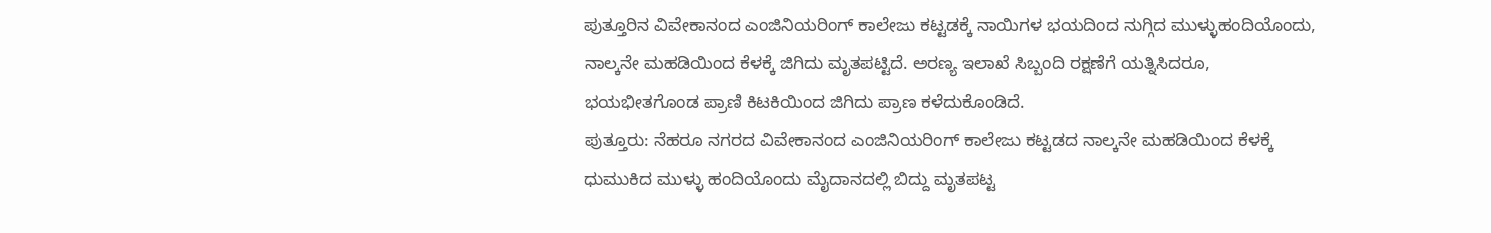ಪುತ್ತೂರಿನ ವಿವೇಕಾನಂದ ಎಂಜಿನಿಯರಿಂಗ್ ಕಾಲೇಜು ಕಟ್ಟಡಕ್ಕೆ ನಾಯಿಗಳ ಭಯದಿಂದ ನುಗ್ಗಿದ ಮುಳ್ಳುಹಂದಿಯೊಂದು, ನಾಲ್ಕನೇ ಮಹಡಿಯಿಂದ ಕೆಳಕ್ಕೆ ಜಿಗಿದು ಮೃತಪಟ್ಟಿದೆ. ಅರಣ್ಯ ಇಲಾಖೆ ಸಿಬ್ಬಂದಿ ರಕ್ಷಣೆಗೆ ಯತ್ನಿಸಿದರೂ, ಭಯಭೀತಗೊಂಡ ಪ್ರಾಣಿ ಕಿಟಕಿಯಿಂದ ಜಿಗಿದು ಪ್ರಾಣ ಕಳೆದುಕೊಂಡಿದೆ.
ಪುತ್ತೂರು: ನೆಹರೂ ನಗರದ ವಿವೇಕಾನಂದ ಎಂಜಿನಿಯರಿಂಗ್ ಕಾಲೇಜು ಕಟ್ಟಡದ ನಾಲ್ಕನೇ ಮಹಡಿಯಿಂದ ಕೆಳಕ್ಕೆ ಧುಮುಕಿದ ಮುಳ್ಳು ಹಂದಿಯೊಂದು ಮೈದಾನದಲ್ಲಿ ಬಿದ್ದು ಮೃತಪಟ್ಟ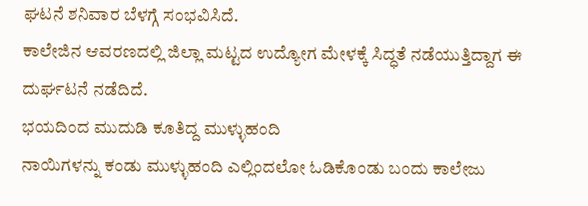ಘಟನೆ ಶನಿವಾರ ಬೆಳಗ್ಗೆ ಸಂಭವಿಸಿದೆ.
ಕಾಲೇಜಿನ ಆವರಣದಲ್ಲಿ ಜಿಲ್ಲಾ ಮಟ್ಟದ ಉದ್ಯೋಗ ಮೇಳಕ್ಕೆ ಸಿದ್ಧತೆ ನಡೆಯುತ್ತಿದ್ದಾಗ ಈ ದುರ್ಘಟನೆ ನಡೆದಿದೆ.
ಭಯದಿಂದ ಮುದುಡಿ ಕೂತಿದ್ದ ಮುಳ್ಳುಹಂದಿ
ನಾಯಿಗಳನ್ನು ಕಂಡು ಮುಳ್ಳುಹಂದಿ ಎಲ್ಲಿಂದಲೋ ಓಡಿಕೊಂಡು ಬಂದು ಕಾಲೇಜು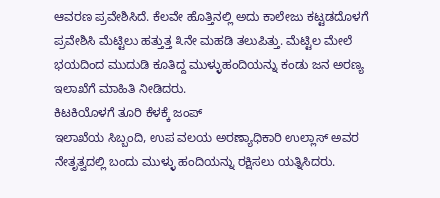ಆವರಣ ಪ್ರವೇಶಿಸಿದೆ. ಕೆಲವೇ ಹೊತ್ತಿನಲ್ಲಿ ಅದು ಕಾಲೇಜು ಕಟ್ಟಡದೊಳಗೆ ಪ್ರವೇಶಿಸಿ ಮೆಟ್ಟಿಲು ಹತ್ತುತ್ತ ೩ನೇ ಮಹಡಿ ತಲುಪಿತ್ತು. ಮೆಟ್ಟಿಲ ಮೇಲೆ ಭಯದಿಂದ ಮುದುಡಿ ಕೂತಿದ್ದ ಮುಳ್ಳುಹಂದಿಯನ್ನು ಕಂಡು ಜನ ಅರಣ್ಯ ಇಲಾಖೆಗೆ ಮಾಹಿತಿ ನೀಡಿದರು.
ಕಿಟಕಿಯೊಳಗೆ ತೂರಿ ಕೆಳಕ್ಕೆ ಜಂಪ್
ಇಲಾಖೆಯ ಸಿಬ್ಬಂದಿ, ಉಪ ವಲಯ ಅರಣ್ಯಾಧಿಕಾರಿ ಉಲ್ಲಾಸ್ ಅವರ ನೇತೃತ್ವದಲ್ಲಿ ಬಂದು ಮುಳ್ಳು ಹಂದಿಯನ್ನು ರಕ್ಷಿಸಲು ಯತ್ನಿಸಿದರು.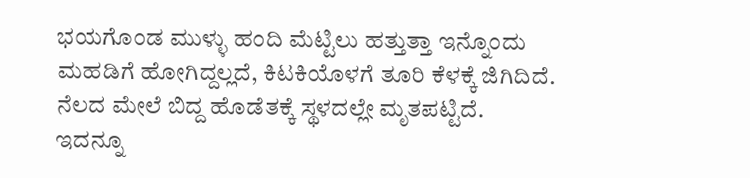ಭಯಗೊಂಡ ಮುಳ್ಳು ಹಂದಿ ಮೆಟ್ಟಿಲು ಹತ್ತುತ್ತಾ ಇನ್ನೊಂದು ಮಹಡಿಗೆ ಹೋಗಿದ್ದಲ್ಲದೆ, ಕಿಟಕಿಯೊಳಗೆ ತೂರಿ ಕೆಳಕ್ಕೆ ಜಿಗಿದಿದೆ. ನೆಲದ ಮೇಲೆ ಬಿದ್ದ ಹೊಡೆತಕ್ಕೆ ಸ್ಥಳದಲ್ಲೇ ಮೃತಪಟ್ಟಿದೆ.
ಇದನ್ನೂ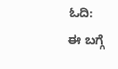ಓದಿ:
ಈ ಬಗ್ಗೆ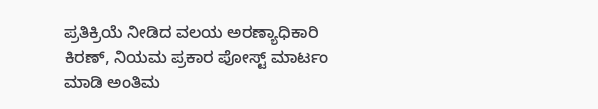ಪ್ರತಿಕ್ರಿಯೆ ನೀಡಿದ ವಲಯ ಅರಣ್ಯಾಧಿಕಾರಿ ಕಿರಣ್, ನಿಯಮ ಪ್ರಕಾರ ಪೋಸ್ಟ್ ಮಾರ್ಟಂ ಮಾಡಿ ಅಂತಿಮ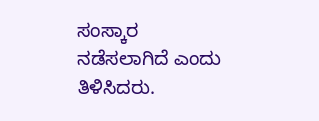ಸಂಸ್ಕಾರ ನಡೆಸಲಾಗಿದೆ ಎಂದು ತಿಳಿಸಿದರು.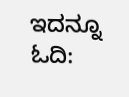ಇದನ್ನೂ ಓದಿ: